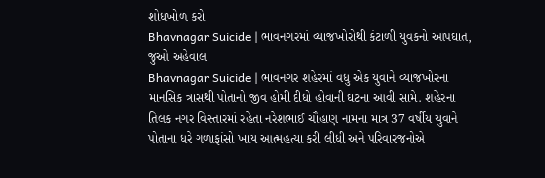શોધખોળ કરો
Bhavnagar Suicide | ભાવનગરમાં વ્યાજખોરોથી કંટાળી યુવકનો આપઘાત, જુઓ અહેવાલ
Bhavnagar Suicide | ભાવનગર શહેરમાં વધુ એક યુવાને વ્યાજખોરના માનસિક ત્રાસથી પોતાનો જીવ હોમી દીધો હોવાની ઘટના આવી સામે. શહેરના તિલક નગર વિસ્તારમાં રહેતા નરેશભાઈ ચૌહાણ નામના માત્ર 37 વર્ષીય યુવાને પોતાના ધરે ગળાફાંસો ખાય આત્મહત્યા કરી લીધી અને પરિવારજનોએ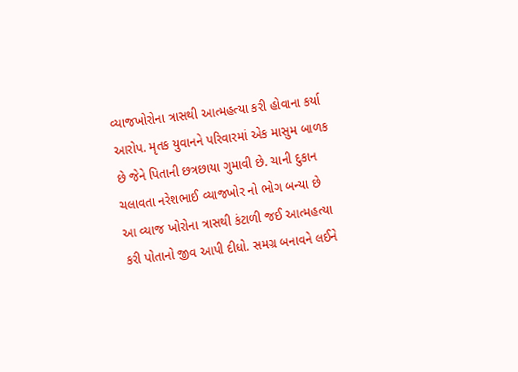વ્યાજખોરોના ત્રાસથી આત્મહત્યા કરી હોવાના કર્યા આરોપ. મૃતક યુવાનને પરિવારમાં એક માસુમ બાળક છે જેને પિતાની છત્રછાયા ગુમાવી છે. ચાની દુકાન ચલાવતા નરેશભાઈ વ્યાજખોર નો ભોગ બન્યા છે આ વ્યાજ ખોરોના ત્રાસથી કંટાળી જઈ આત્મહત્યા કરી પોતાનો જીવ આપી દીધો. સમગ્ર બનાવને લઈને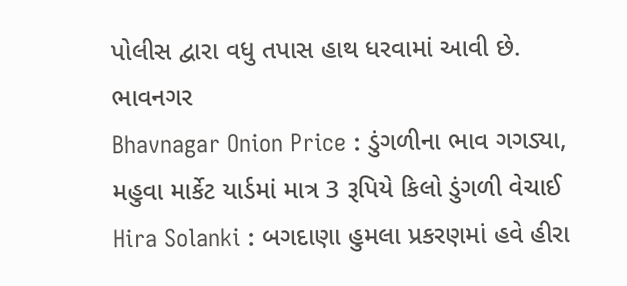પોલીસ દ્વારા વધુ તપાસ હાથ ધરવામાં આવી છે.
ભાવનગર
Bhavnagar Onion Price : ડુંગળીના ભાવ ગગડ્યા, મહુવા માર્કેટ યાર્ડમાં માત્ર 3 રૂપિયે કિલો ડુંગળી વેચાઈ
Hira Solanki : બગદાણા હુમલા પ્રકરણમાં હવે હીરા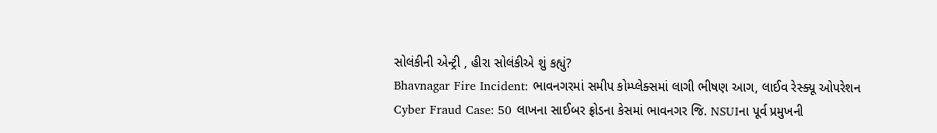સોલંકીની એન્ટ્રી , હીરા સોલંકીએ શું કહ્યું?
Bhavnagar Fire Incident: ભાવનગરમાં સમીપ કોમ્પ્લેક્સમાં લાગી ભીષણ આગ, લાઈવ રેસ્ક્યૂ ઓપરેશન
Cyber Fraud Case: 50 લાખના સાઈબર ફ્રોડના કેસમાં ભાવનગર જિ. NSUIના પૂર્વ પ્રમુખની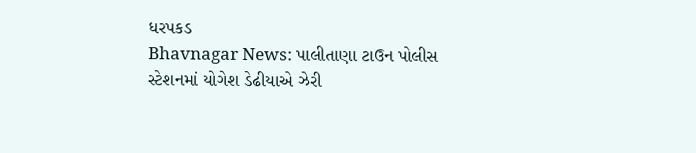ધરપકડ
Bhavnagar News: પાલીતાણા ટાઉન પોલીસ સ્ટેશનમાં યોગેશ ડેઢીયાએ ઝેરી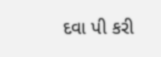દવા પી કરી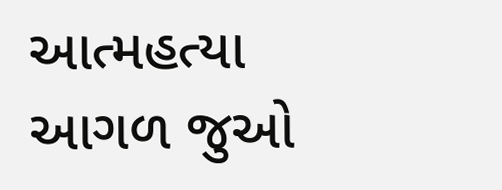આત્મહત્યા
આગળ જુઓ